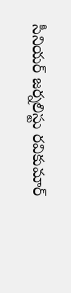సీనియర్ జర్నలిస్టు రవికుమార్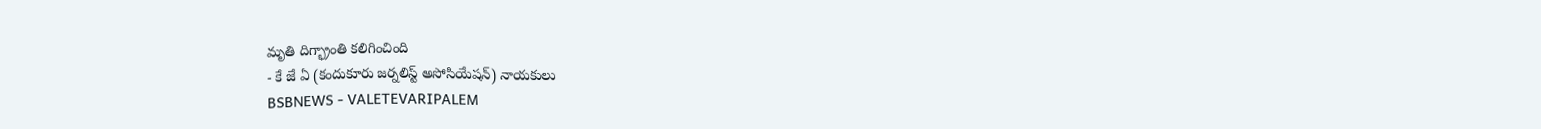మృతి దిగ్భ్రాంతి కలిగించింది
- కే జే ఏ (కందుకూరు జర్నలిస్ట్ అసోసియేషన్) నాయకులు
BSBNEWS - VALETEVARIPALEM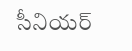సీనియర్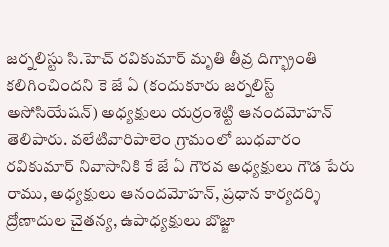జర్నలిస్టు సి.హెచ్ రవికుమార్ మృతి తీవ్ర దిగ్భ్రాంతి కలిగించిందని కె జే ఏ (కందుకూరు జర్నలిస్ట్ అసోసియేషన్) అధ్యక్షులు యర్రంశెట్టి ఆనందమోహన్ తెలిపారు. వలేటివారిపాలెం గ్రామంలో బుధవారం రవికుమార్ నివాసానికి కే జే ఏ గౌరవ అధ్యక్షులు గౌడ పేరు రాము, అధ్యక్షులు ఆనందమోహన్, ప్రధాన కార్యదర్శి ద్రోణాదుల చైతన్య, ఉపాధ్యక్షులు బొజ్జా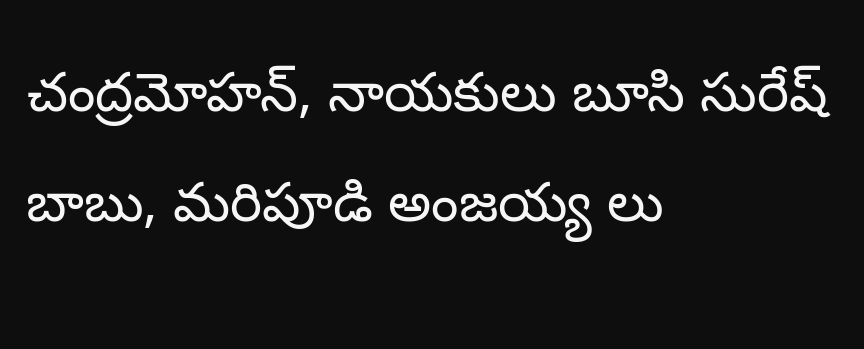చంద్రమోహన్, నాయకులు బూసి సురేష్ బాబు, మరిపూడి అంజయ్య లు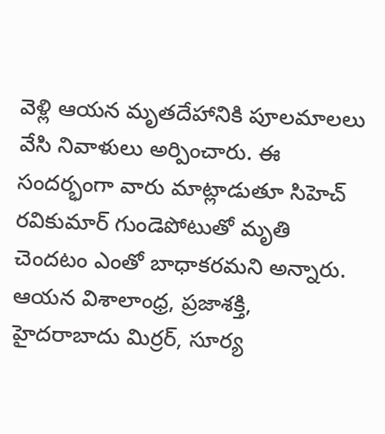వెళ్లి ఆయన మృతదేహానికి పూలమాలలు వేసి నివాళులు అర్పించారు. ఈ సందర్భంగా వారు మాట్లాడుతూ సిహెచ్ రవికుమార్ గుండెపోటుతో మృతి చెందటం ఎంతో బాధాకరమని అన్నారు. ఆయన విశాలాంధ్ర, ప్రజాశక్తి, హైదరాబాదు మిర్రర్, సూర్య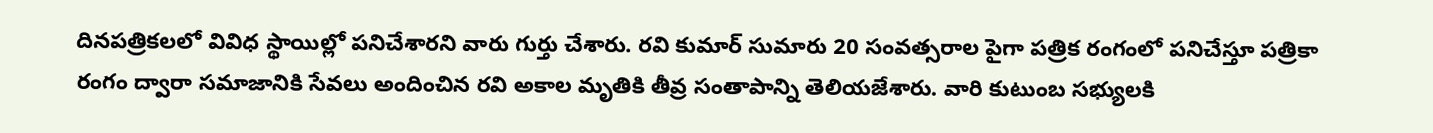దినపత్రికలలో వివిధ స్థాయిల్లో పనిచేశారని వారు గుర్తు చేశారు. రవి కుమార్ సుమారు 20 సంవత్సరాల పైగా పత్రిక రంగంలో పనిచేస్తూ పత్రికా రంగం ద్వారా సమాజానికి సేవలు అందించిన రవి అకాల మృతికి తీవ్ర సంతాపాన్ని తెలియజేశారు. వారి కుటుంబ సభ్యులకి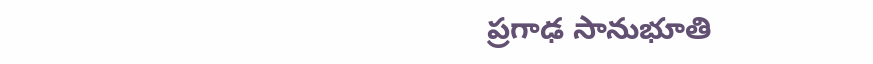ప్రగాఢ సానుభూతి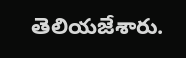తెలియజేశారు.